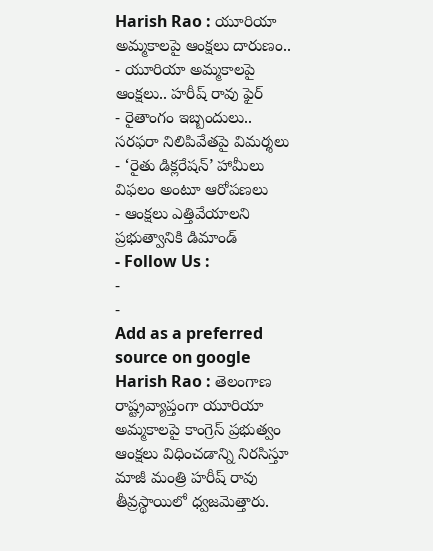Harish Rao : యూరియా అమ్మకాలపై ఆంక్షలు దారుణం..
- యూరియా అమ్మకాలపై ఆంక్షలు.. హరీష్ రావు ఫైర్
- రైతాంగం ఇబ్బందులు.. సరఫరా నిలిపివేతపై విమర్శలు
- ‘రైతు డిక్లరేషన్’ హామీలు విఫలం అంటూ ఆరోపణలు
- ఆంక్షలు ఎత్తివేయాలని ప్రభుత్వానికి డిమాండ్
- Follow Us :
-
-
Add as a preferred
source on google
Harish Rao : తెలంగాణ రాష్ట్రవ్యాప్తంగా యూరియా అమ్మకాలపై కాంగ్రెస్ ప్రభుత్వం ఆంక్షలు విధించడాన్ని నిరసిస్తూ మాజీ మంత్రి హరీష్ రావు తీవ్రస్థాయిలో ధ్వజమెత్తారు.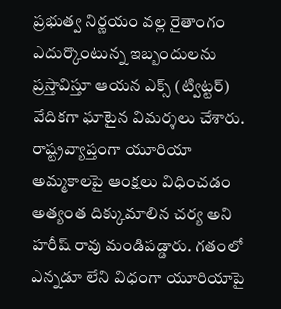ప్రభుత్వ నిర్ణయం వల్ల రైతాంగం ఎదుర్కొంటున్న ఇబ్బందులను ప్రస్తావిస్తూ ఆయన ఎక్స్ (ట్విట్టర్) వేదికగా ఘాటైన విమర్శలు చేశారు.
రాష్ట్రవ్యాప్తంగా యూరియా అమ్మకాలపై ఆంక్షలు విధించడం అత్యంత దిక్కుమాలిన చర్య అని హరీష్ రావు మండిపడ్డారు. గతంలో ఎన్నడూ లేని విధంగా యూరియాపై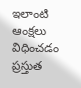ఇలాంటి ఆంక్షలు విధించడం ప్రస్తుత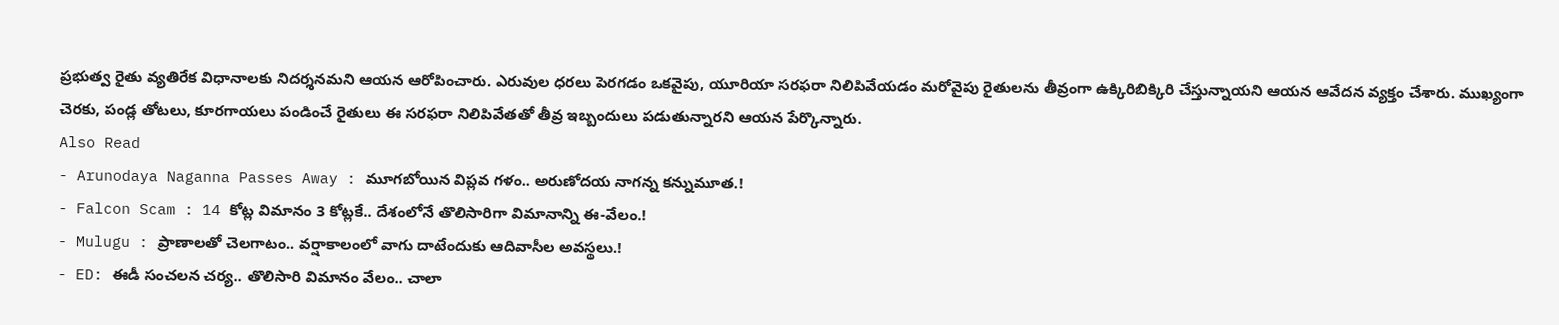ప్రభుత్వ రైతు వ్యతిరేక విధానాలకు నిదర్శనమని ఆయన ఆరోపించారు. ఎరువుల ధరలు పెరగడం ఒకవైపు, యూరియా సరఫరా నిలిపివేయడం మరోవైపు రైతులను తీవ్రంగా ఉక్కిరిబిక్కిరి చేస్తున్నాయని ఆయన ఆవేదన వ్యక్తం చేశారు. ముఖ్యంగా చెరకు, పండ్ల తోటలు, కూరగాయలు పండించే రైతులు ఈ సరఫరా నిలిపివేతతో తీవ్ర ఇబ్బందులు పడుతున్నారని ఆయన పేర్కొన్నారు.
Also Read
- Arunodaya Naganna Passes Away : మూగబోయిన విప్లవ గళం.. అరుణోదయ నాగన్న కన్నుమూత.!
- Falcon Scam : 14 కోట్ల విమానం 3 కోట్లకే.. దేశంలోనే తొలిసారిగా విమానాన్ని ఈ-వేలం.!
- Mulugu : ప్రాణాలతో చెలగాటం.. వర్షాకాలంలో వాగు దాటేందుకు ఆదివాసీల అవస్థలు.!
- ED: ఈడీ సంచలన చర్య.. తొలిసారి విమానం వేలం.. చాలా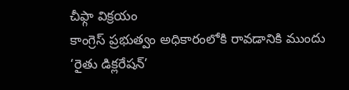చీఫ్గా విక్రయం
కాంగ్రెస్ ప్రభుత్వం అధికారంలోకి రావడానికి ముందు ‘రైతు డిక్లరేషన్’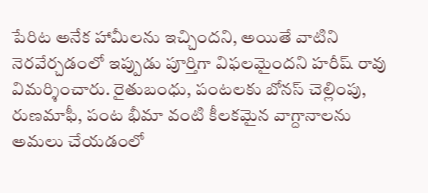పేరిట అనేక హామీలను ఇచ్చిందని, అయితే వాటిని నెరవేర్చడంలో ఇప్పుడు పూర్తిగా విఫలమైందని హరీష్ రావు విమర్శించారు. రైతుబంధు, పంటలకు బోనస్ చెల్లింపు, రుణమాఫీ, పంట భీమా వంటి కీలకమైన వాగ్దానాలను అమలు చేయడంలో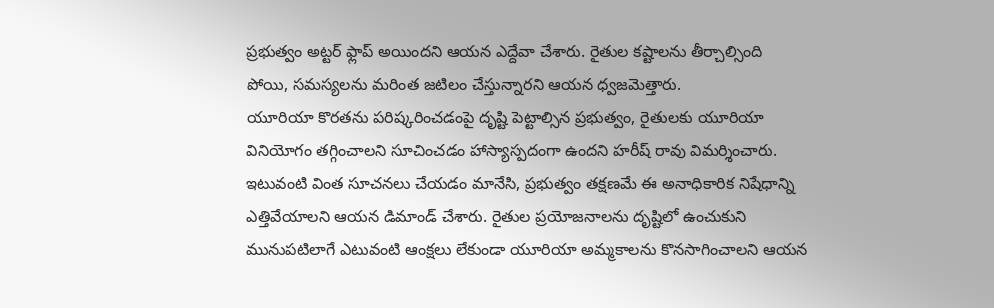ప్రభుత్వం అట్టర్ ఫ్లాప్ అయిందని ఆయన ఎద్దేవా చేశారు. రైతుల కష్టాలను తీర్చాల్సింది పోయి, సమస్యలను మరింత జటిలం చేస్తున్నారని ఆయన ధ్వజమెత్తారు.
యూరియా కొరతను పరిష్కరించడంపై దృష్టి పెట్టాల్సిన ప్రభుత్వం, రైతులకు యూరియా వినియోగం తగ్గించాలని సూచించడం హాస్యాస్పదంగా ఉందని హరీష్ రావు విమర్శించారు. ఇటువంటి వింత సూచనలు చేయడం మానేసి, ప్రభుత్వం తక్షణమే ఈ అనాధికారిక నిషేధాన్ని ఎత్తివేయాలని ఆయన డిమాండ్ చేశారు. రైతుల ప్రయోజనాలను దృష్టిలో ఉంచుకుని మునుపటిలాగే ఎటువంటి ఆంక్షలు లేకుండా యూరియా అమ్మకాలను కొనసాగించాలని ఆయన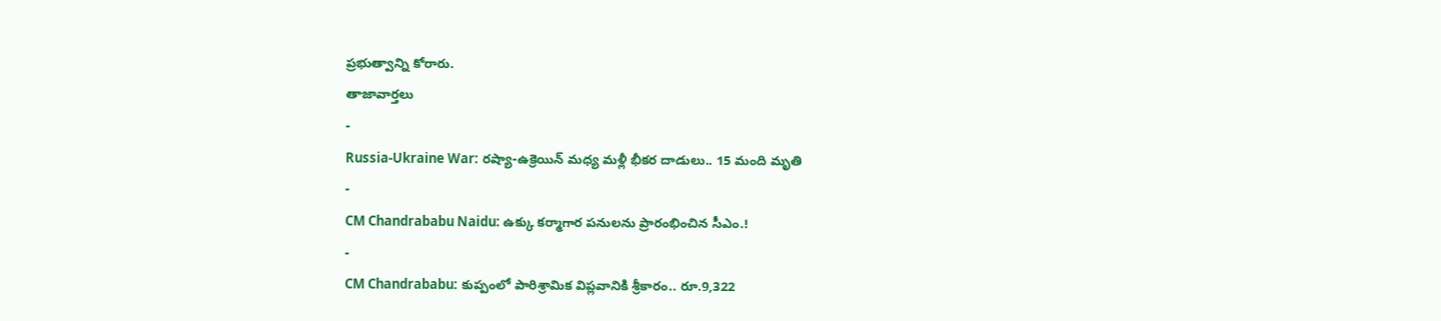ప్రభుత్వాన్ని కోరారు.
తాజావార్తలు
-
Russia-Ukraine War: రష్యా-ఉక్రెయిన్ మధ్య మళ్లీ భీకర దాడులు.. 15 మంది మృతి
-
CM Chandrababu Naidu: ఉక్కు కర్మాగార పనులను ప్రారంభించిన సీఎం.!
-
CM Chandrababu: కుప్పంలో పారిశ్రామిక విప్లవానికి శ్రీకారం.. రూ.9,322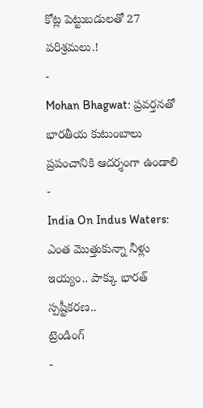కోట్ల పెట్టుబడులతో 27 పరిశ్రమలు.!
-
Mohan Bhagwat: ప్రవర్తనతో భారతీయ కుటుంబాలు ప్రపంచానికి ఆదర్శంగా ఉండాలి
-
India On Indus Waters: ఎంత మొత్తుకున్నా నీళ్లు ఇయ్యం.. పాక్కు భారత్ స్పష్టీకరణ..
ట్రెండింగ్
-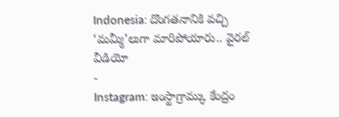Indonesia: దొంగతనానికి వచ్చి ‘మమ్మీ’లుగా మారిపోయారు.. వైరల్ వీడియో
-
Instagram: ఇంస్టాగ్రామ్కు కేంద్రం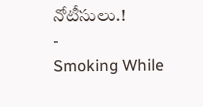నోటీసులు.!
-
Smoking While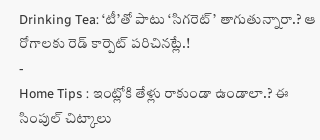Drinking Tea: ‘టీ’తో పాటు ‘సిగరెట్’ తాగుతున్నారా.? ఆ రోగాలకు రెడ్ కార్పెట్ పరిచినట్లే.!
-
Home Tips : ఇంట్లోకి తేళ్లు రాకుండా ఉండాలా.? ఈ సింపుల్ చిట్కాలు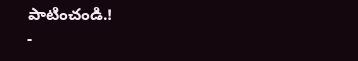పాటించండి.!
-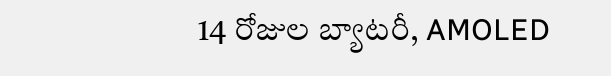14 రోజుల బ్యాటరీ, AMOLED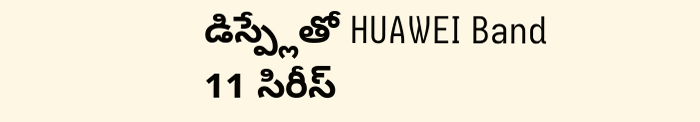డిస్ప్లేతో HUAWEI Band 11 సిరీస్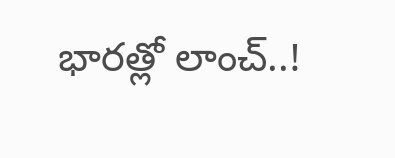భారత్లో లాంచ్..!